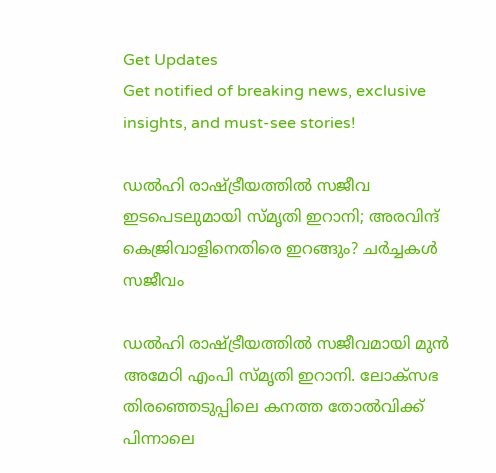Get Updates
Get notified of breaking news, exclusive insights, and must-see stories!

ഡൽഹി രാഷ്ട്രീയത്തിൽ സജീവ ഇടപെടലുമായി സ്മൃതി ഇറാനി; അരവിന്ദ് കെജ്രിവാളിനെതിരെ ഇറങ്ങും? ചർച്ചകൾ സജീവം

ഡൽഹി രാഷ്ട്രീയത്തിൽ സജീവമായി മുൻ അമേഠി എംപി സ്മൃതി ഇറാനി. ലോക്സഭ തിരഞ്ഞെടുപ്പിലെ കനത്ത തോൽവിക്ക് പിന്നാലെ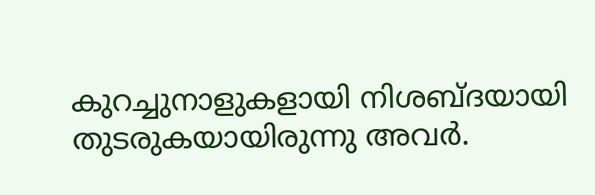കുറച്ചുനാളുകളായി നിശബ്ദയായി തുടരുകയായിരുന്നു അവർ.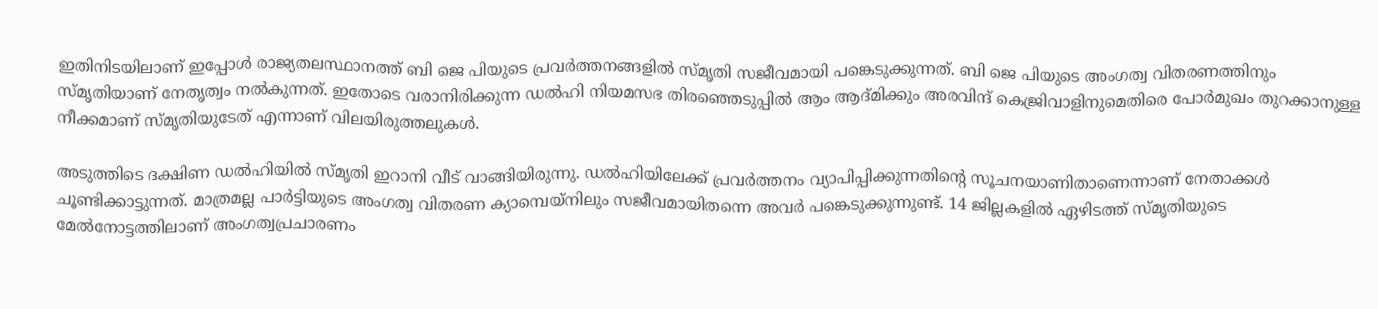ഇതിനിടയിലാണ് ഇപ്പോൾ രാജ്യതലസ്ഥാനത്ത് ബി ജെ പിയുടെ പ്രവർത്തനങ്ങളിൽ സ്മൃതി സജീവമായി പങ്കെടുക്കുന്നത്. ബി ജെ പിയുടെ അംഗത്വ വിതരണത്തിനും സ്മൃതിയാണ് നേതൃത്വം നൽകുന്നത്. ഇതോടെ വരാനിരിക്കുന്ന ഡൽഹി നിയമസഭ തിരഞ്ഞെടുപ്പിൽ ആം ആദ്മിക്കും അരവിന്ദ് കെജ്രിവാളിനുമെതിരെ പോർമുഖം തുറക്കാനുള്ള നീക്കമാണ് സ്മൃതിയുടേത് എന്നാണ് വിലയിരുത്തലുകൾ.

അടുത്തിടെ ദക്ഷിണ ഡൽഹിയിൽ സ്മൃതി ഇറാനി വീട് വാങ്ങിയിരുന്നു. ഡൽഹിയിലേക്ക് പ്രവർത്തനം വ്യാപിപ്പിക്കുന്നതിന്റെ സൂചനയാണിതാണെന്നാണ് നേതാക്കൾ ചൂണ്ടിക്കാട്ടുന്നത്. മാത്രമല്ല പാർട്ടിയുടെ അംഗത്വ വിതരണ ക്യാമ്പെയ്നിലും സജീവമായിതന്നെ അവർ പങ്കെടുക്കുന്നുണ്ട്. 14 ജില്ലകളിൽ ഏഴിടത്ത് സ്മൃതിയുടെ മേൽനോട്ടത്തിലാണ് അംഗത്വപ്രചാരണം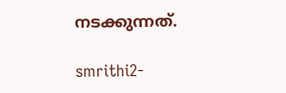നടക്കുന്നത്.

smrithi2-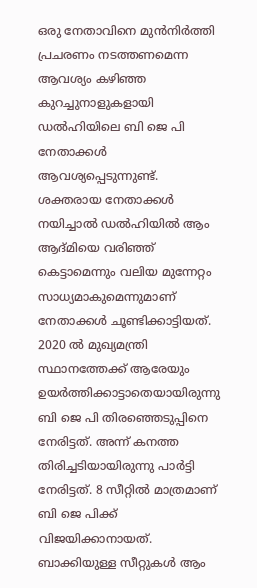ഒരു നേതാവിനെ മുൻനിർത്തി പ്രചരണം നടത്തണമെന്ന ആവശ്യം കഴിഞ്ഞ കുറച്ചുനാളുകളായി ഡൽഹിയിലെ ബി ജെ പി നേതാക്കൾ ആവശ്യപ്പെടുന്നുണ്ട്. ശക്തരായ നേതാക്കൾ നയിച്ചാൽ ഡൽഹിയിൽ ആം ആദ്മിയെ വരിഞ്ഞ് കെട്ടാമെന്നും വലിയ മുന്നേറ്റം സാധ്യമാകുമെന്നുമാണ് നേതാക്കൾ ചൂണ്ടിക്കാട്ടിയത്. 2020 ൽ മുഖ്യമന്ത്രി സ്ഥാനത്തേക്ക് ആരേയും ഉയർത്തിക്കാട്ടാതെയായിരുന്നു ബി ജെ പി തിരഞ്ഞെടുപ്പിനെ നേരിട്ടത്. അന്ന് കനത്ത തിരിച്ചടിയായിരുന്നു പാർട്ടി നേരിട്ടത്. 8 സീറ്റിൽ മാത്രമാണ് ബി ജെ പിക്ക് വിജയിക്കാനായത്. ബാക്കിയുള്ള സീറ്റുകൾ ആം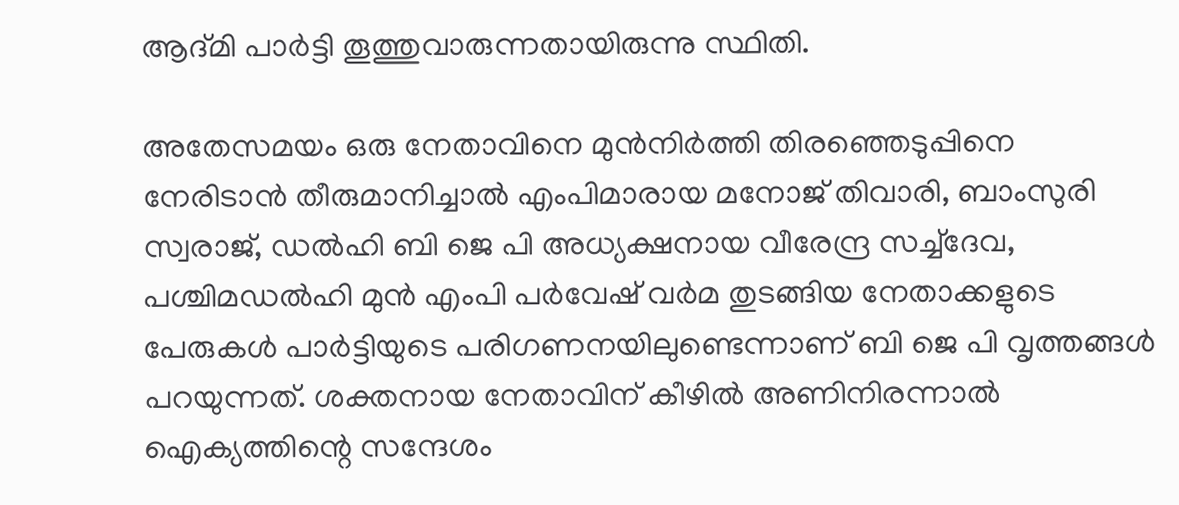ആദ്മി പാർട്ടി തൂത്തുവാരുന്നതായിരുന്നു സ്ഥിതി.

അതേസമയം ഒരു നേതാവിനെ മുൻനിർത്തി തിരഞ്ഞെടുപ്പിനെ നേരിടാൻ തീരുമാനിച്ചാൽ എംപിമാരായ മനോജ് തിവാരി, ബാംസുരി സ്വരാജ്, ഡൽഹി ബി ജെ പി അധ്യക്ഷനായ വീരേന്ദ്ര സച്ച്ദേവ, പശ്ചിമഡൽഹി മുൻ എംപി പർവേഷ് വർമ തുടങ്ങിയ നേതാക്കളുടെ പേരുകൾ പാർട്ടിയുടെ പരിഗണനയിലുണ്ടെന്നാണ് ബി ജെ പി വൃത്തങ്ങൾ പറയുന്നത്. ശക്തനായ നേതാവിന് കീഴിൽ അണിനിരന്നാൽ ഐക്യത്തിന്റെ സന്ദേശം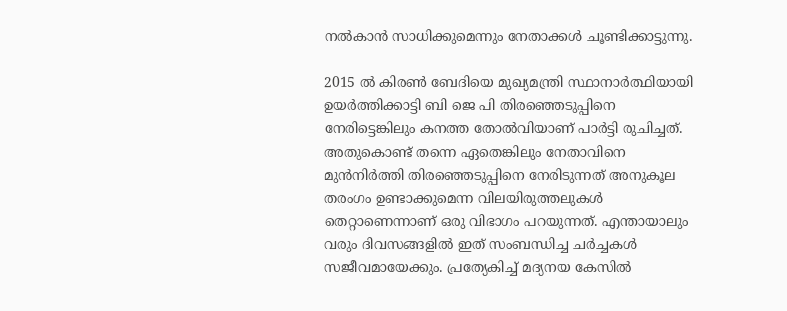നൽകാൻ സാധിക്കുമെന്നും നേതാക്കൾ ചൂണ്ടിക്കാട്ടുന്നു.

2015 ൽ കിരൺ ബേദിയെ മുഖ്യമന്ത്രി സ്ഥാനാർത്ഥിയായി ഉയർത്തിക്കാട്ടി ബി ജെ പി തിരഞ്ഞെടുപ്പിനെ നേരിട്ടെങ്കിലും കനത്ത തോൽവിയാണ് പാർട്ടി രുചിച്ചത്. അതുകൊണ്ട് തന്നെ ഏതെങ്കിലും നേതാവിനെ മുൻനിർത്തി തിരഞ്ഞെടുപ്പിനെ നേരിടുന്നത് അനുകൂല തരംഗം ഉണ്ടാക്കുമെന്ന വിലയിരുത്തലുകൾ തെറ്റാണെന്നാണ് ഒരു വിഭാഗം പറയുന്നത്. എന്തായാലും വരും ദിവസങ്ങളിൽ ഇത് സംബന്ധിച്ച ചർച്ചകൾ സജീവമായേക്കും. പ്രത്യേകിച്ച് മദ്യനയ കേസിൽ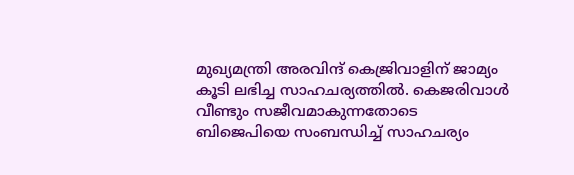മുഖ്യമന്ത്രി അരവിന്ദ് കെജ്രിവാളിന് ജാമ്യം കൂടി ലഭിച്ച സാഹചര്യത്തിൽ. കെജരിവാൾ വീണ്ടും സജീവമാകുന്നതോടെ ബിജെപിയെ സംബന്ധിച്ച് സാഹചര്യം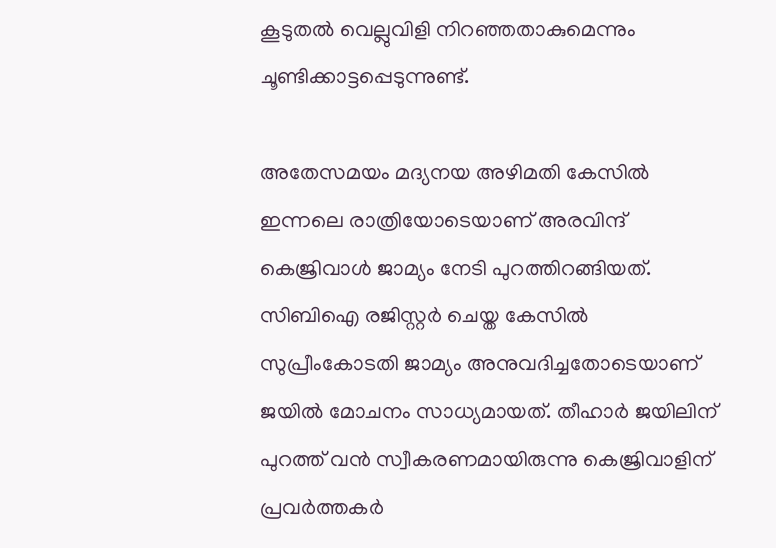കൂടുതൽ വെല്ലുവിളി നിറഞ്ഞതാകുമെന്നും ചൂണ്ടിക്കാട്ടപ്പെടുന്നുണ്ട്.

അതേസമയം മദ്യനയ അഴിമതി കേസിൽ ഇന്നലെ രാത്രിയോടെയാണ് അരവിന്ദ് കെജ്രിവാൾ ജാമ്യം നേടി പുറത്തിറങ്ങിയത്. സിബിഐ രജിസ്റ്റർ ചെയ്ത കേസിൽ സുപ്രീംകോടതി ജാമ്യം അനുവദിച്ചതോടെയാണ് ജയിൽ മോചനം സാധ്യമായത്. തീഹാര്‍ ജയിലിന് പുറത്ത് വൻ സ്വീകരണമായിരുന്നു കെജ്രിവാളിന് പ്രവർത്തകർ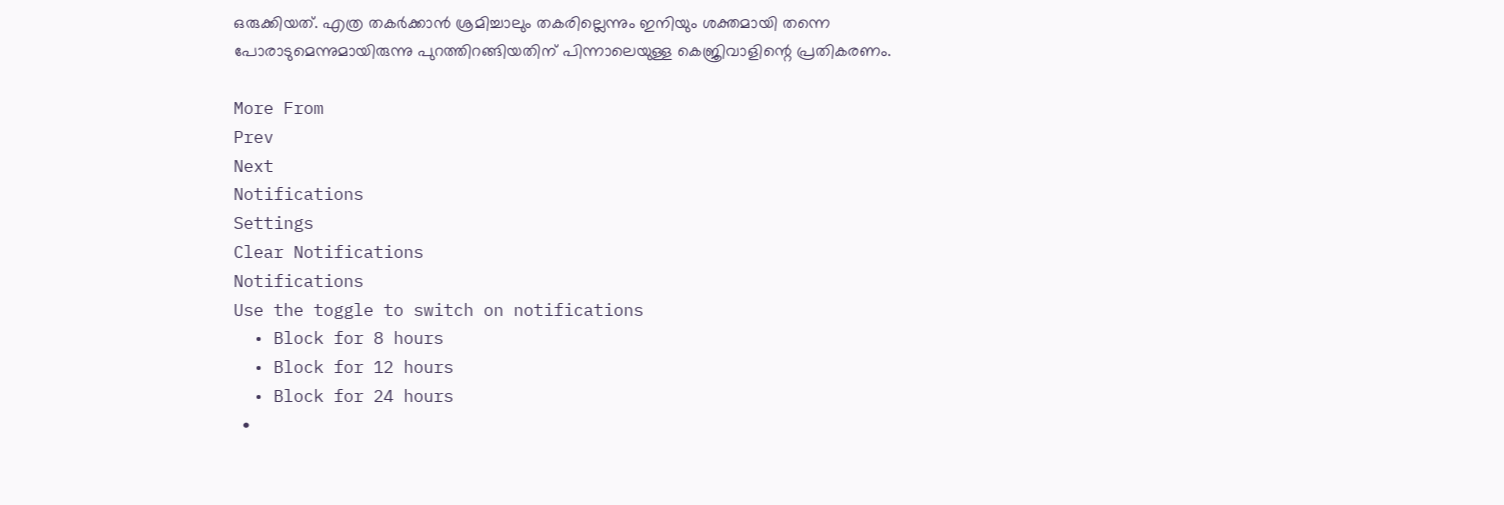ഒരുക്കിയത്. എത്ര തകര്‍ക്കാന്‍ ശ്രമിച്ചാലും തകരില്ലെന്നും ഇനിയും ശക്തമായി തന്നെ പോരാടുമെന്നുമായിരുന്നു പുറത്തിറങ്ങിയതിന് പിന്നാലെയുള്ള കെജ്രിവാളിന്റെ പ്രതികരണം.

More From
Prev
Next
Notifications
Settings
Clear Notifications
Notifications
Use the toggle to switch on notifications
  • Block for 8 hours
  • Block for 12 hours
  • Block for 24 hours
  •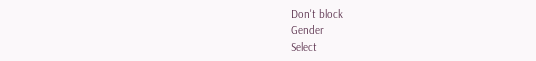Don't block
Gender
Select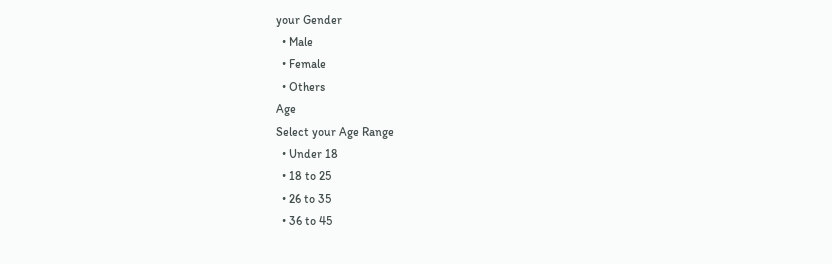your Gender
  • Male
  • Female
  • Others
Age
Select your Age Range
  • Under 18
  • 18 to 25
  • 26 to 35
  • 36 to 45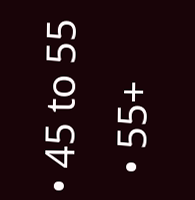• 45 to 55
  • 55+